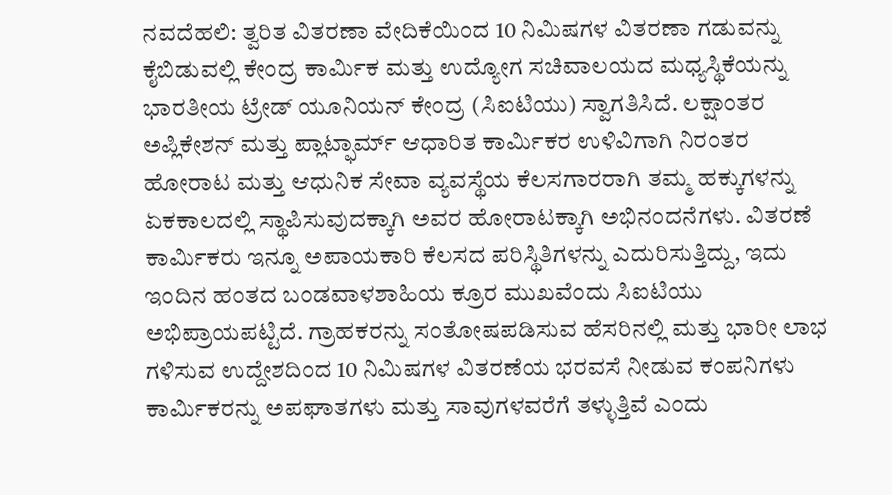ನವದೆಹಲಿ: ತ್ವರಿತ ವಿತರಣಾ ವೇದಿಕೆಯಿಂದ 10 ನಿಮಿಷಗಳ ವಿತರಣಾ ಗಡುವನ್ನು ಕೈಬಿಡುವಲ್ಲಿ ಕೇಂದ್ರ ಕಾರ್ಮಿಕ ಮತ್ತು ಉದ್ಯೋಗ ಸಚಿವಾಲಯದ ಮಧ್ಯಸ್ಥಿಕೆಯನ್ನು ಭಾರತೀಯ ಟ್ರೇಡ್ ಯೂನಿಯನ್ ಕೇಂದ್ರ (ಸಿಐಟಿಯು) ಸ್ವಾಗತಿಸಿದೆ. ಲಕ್ಷಾಂತರ ಅಪ್ಲಿಕೇಶನ್ ಮತ್ತು ಪ್ಲಾಟ್ಫಾರ್ಮ್ ಆಧಾರಿತ ಕಾರ್ಮಿಕರ ಉಳಿವಿಗಾಗಿ ನಿರಂತರ ಹೋರಾಟ ಮತ್ತು ಆಧುನಿಕ ಸೇವಾ ವ್ಯವಸ್ಥೆಯ ಕೆಲಸಗಾರರಾಗಿ ತಮ್ಮ ಹಕ್ಕುಗಳನ್ನು ಏಕಕಾಲದಲ್ಲಿ ಸ್ಥಾಪಿಸುವುದಕ್ಕಾಗಿ ಅವರ ಹೋರಾಟಕ್ಕಾಗಿ ಅಭಿನಂದನೆಗಳು. ವಿತರಣೆ
ಕಾರ್ಮಿಕರು ಇನ್ನೂ ಅಪಾಯಕಾರಿ ಕೆಲಸದ ಪರಿಸ್ಥಿತಿಗಳನ್ನು ಎದುರಿಸುತ್ತಿದ್ದು, ಇದು ಇಂದಿನ ಹಂತದ ಬಂಡವಾಳಶಾಹಿಯ ಕ್ರೂರ ಮುಖವೆಂದು ಸಿಐಟಿಯು ಅಭಿಪ್ರಾಯಪಟ್ಟಿದೆ. ಗ್ರಾಹಕರನ್ನು ಸಂತೋಷಪಡಿಸುವ ಹೆಸರಿನಲ್ಲಿ ಮತ್ತು ಭಾರೀ ಲಾಭ ಗಳಿಸುವ ಉದ್ದೇಶದಿಂದ 10 ನಿಮಿಷಗಳ ವಿತರಣೆಯ ಭರವಸೆ ನೀಡುವ ಕಂಪನಿಗಳು ಕಾರ್ಮಿಕರನ್ನು ಅಪಘಾತಗಳು ಮತ್ತು ಸಾವುಗಳವರೆಗೆ ತಳ್ಳುತ್ತಿವೆ ಎಂದು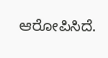ಆರೋಪಿಸಿದೆ.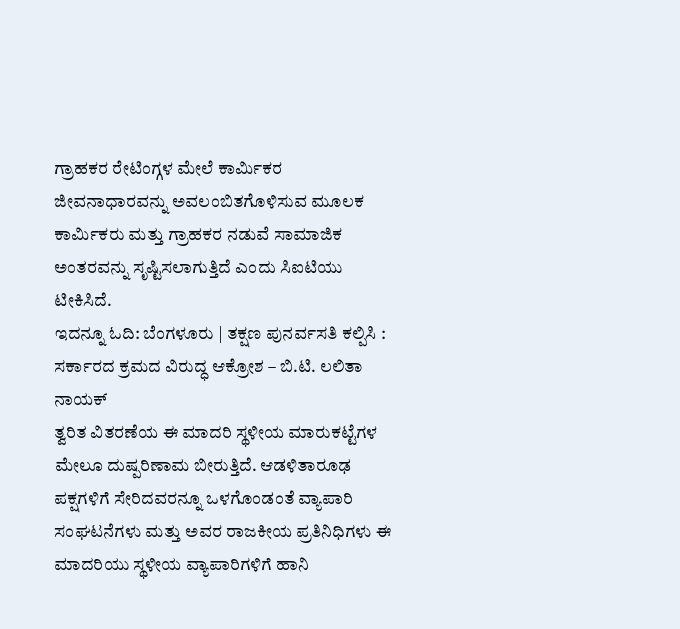ಗ್ರಾಹಕರ ರೇಟಿಂಗ್ಗಳ ಮೇಲೆ ಕಾರ್ಮಿಕರ ಜೀವನಾಧಾರವನ್ನು ಅವಲಂಬಿತಗೊಳಿಸುವ ಮೂಲಕ ಕಾರ್ಮಿಕರು ಮತ್ತು ಗ್ರಾಹಕರ ನಡುವೆ ಸಾಮಾಜಿಕ ಅಂತರವನ್ನು ಸೃಷ್ಟಿಸಲಾಗುತ್ತಿದೆ ಎಂದು ಸಿಐಟಿಯು ಟೀಕಿಸಿದೆ.
ಇದನ್ನೂ ಓದಿ: ಬೆಂಗಳೂರು | ತಕ್ಷಣ ಪುನರ್ವಸತಿ ಕಲ್ಪಿಸಿ : ಸರ್ಕಾರದ ಕ್ರಮದ ವಿರುದ್ಧ ಆಕ್ರೋಶ – ಬಿ.ಟಿ. ಲಲಿತಾ ನಾಯಕ್
ತ್ವರಿತ ವಿತರಣೆಯ ಈ ಮಾದರಿ ಸ್ಥಳೀಯ ಮಾರುಕಟ್ಟೆಗಳ ಮೇಲೂ ದುಷ್ಪರಿಣಾಮ ಬೀರುತ್ತಿದೆ. ಆಡಳಿತಾರೂಢ ಪಕ್ಷಗಳಿಗೆ ಸೇರಿದವರನ್ನೂ ಒಳಗೊಂಡಂತೆ ವ್ಯಾಪಾರಿ ಸಂಘಟನೆಗಳು ಮತ್ತು ಅವರ ರಾಜಕೀಯ ಪ್ರತಿನಿಧಿಗಳು ಈ ಮಾದರಿಯು ಸ್ಥಳೀಯ ವ್ಯಾಪಾರಿಗಳಿಗೆ ಹಾನಿ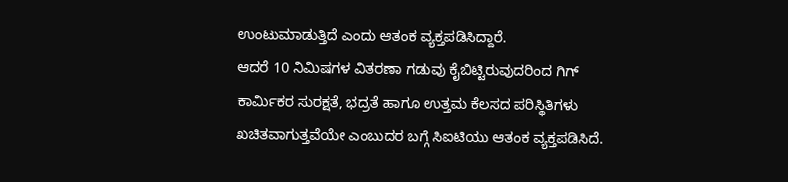ಉಂಟುಮಾಡುತ್ತಿದೆ ಎಂದು ಆತಂಕ ವ್ಯಕ್ತಪಡಿಸಿದ್ದಾರೆ.
ಆದರೆ 10 ನಿಮಿಷಗಳ ವಿತರಣಾ ಗಡುವು ಕೈಬಿಟ್ಟಿರುವುದರಿಂದ ಗಿಗ್ ಕಾರ್ಮಿಕರ ಸುರಕ್ಷತೆ, ಭದ್ರತೆ ಹಾಗೂ ಉತ್ತಮ ಕೆಲಸದ ಪರಿಸ್ಥಿತಿಗಳು ಖಚಿತವಾಗುತ್ತವೆಯೇ ಎಂಬುದರ ಬಗ್ಗೆ ಸಿಐಟಿಯು ಆತಂಕ ವ್ಯಕ್ತಪಡಿಸಿದೆ.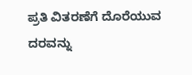ಪ್ರತಿ ವಿತರಣೆಗೆ ದೊರೆಯುವ ದರವನ್ನು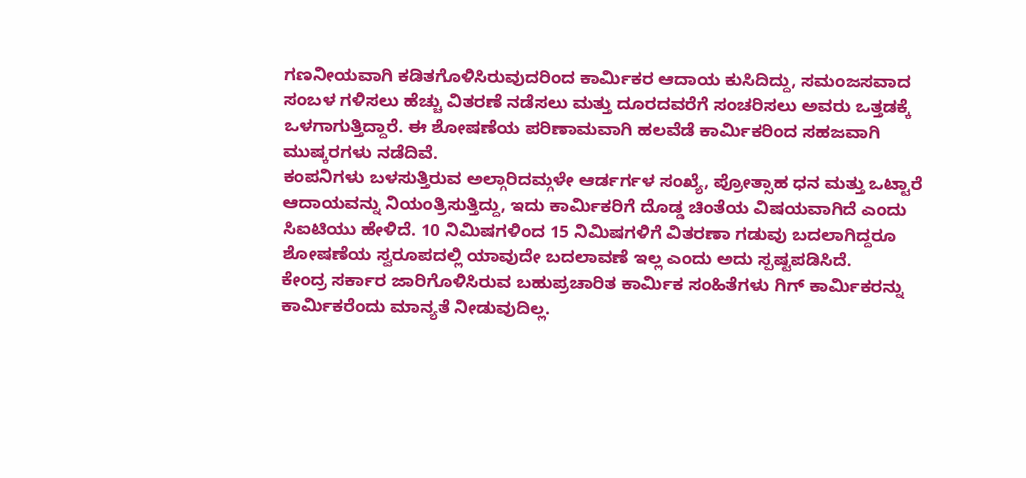ಗಣನೀಯವಾಗಿ ಕಡಿತಗೊಳಿಸಿರುವುದರಿಂದ ಕಾರ್ಮಿಕರ ಆದಾಯ ಕುಸಿದಿದ್ದು, ಸಮಂಜಸವಾದ ಸಂಬಳ ಗಳಿಸಲು ಹೆಚ್ಚು ವಿತರಣೆ ನಡೆಸಲು ಮತ್ತು ದೂರದವರೆಗೆ ಸಂಚರಿಸಲು ಅವರು ಒತ್ತಡಕ್ಕೆ ಒಳಗಾಗುತ್ತಿದ್ದಾರೆ. ಈ ಶೋಷಣೆಯ ಪರಿಣಾಮವಾಗಿ ಹಲವೆಡೆ ಕಾರ್ಮಿಕರಿಂದ ಸಹಜವಾಗಿ ಮುಷ್ಕರಗಳು ನಡೆದಿವೆ.
ಕಂಪನಿಗಳು ಬಳಸುತ್ತಿರುವ ಅಲ್ಗಾರಿದಮ್ಗಳೇ ಆರ್ಡರ್ಗಳ ಸಂಖ್ಯೆ, ಪ್ರೋತ್ಸಾಹ ಧನ ಮತ್ತು ಒಟ್ಟಾರೆ ಆದಾಯವನ್ನು ನಿಯಂತ್ರಿಸುತ್ತಿದ್ದು, ಇದು ಕಾರ್ಮಿಕರಿಗೆ ದೊಡ್ಡ ಚಿಂತೆಯ ವಿಷಯವಾಗಿದೆ ಎಂದು ಸಿಐಟಿಯು ಹೇಳಿದೆ. 10 ನಿಮಿಷಗಳಿಂದ 15 ನಿಮಿಷಗಳಿಗೆ ವಿತರಣಾ ಗಡುವು ಬದಲಾಗಿದ್ದರೂ ಶೋಷಣೆಯ ಸ್ವರೂಪದಲ್ಲಿ ಯಾವುದೇ ಬದಲಾವಣೆ ಇಲ್ಲ ಎಂದು ಅದು ಸ್ಪಷ್ಟಪಡಿಸಿದೆ.
ಕೇಂದ್ರ ಸರ್ಕಾರ ಜಾರಿಗೊಳಿಸಿರುವ ಬಹುಪ್ರಚಾರಿತ ಕಾರ್ಮಿಕ ಸಂಹಿತೆಗಳು ಗಿಗ್ ಕಾರ್ಮಿಕರನ್ನು ಕಾರ್ಮಿಕರೆಂದು ಮಾನ್ಯತೆ ನೀಡುವುದಿಲ್ಲ.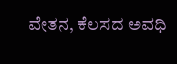ವೇತನ, ಕೆಲಸದ ಅವಧಿ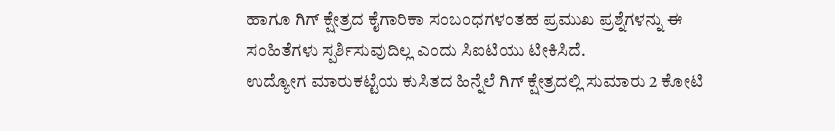ಹಾಗೂ ಗಿಗ್ ಕ್ಷೇತ್ರದ ಕೈಗಾರಿಕಾ ಸಂಬಂಧಗಳಂತಹ ಪ್ರಮುಖ ಪ್ರಶ್ನೆಗಳನ್ನು ಈ ಸಂಹಿತೆಗಳು ಸ್ಪರ್ಶಿಸುವುದಿಲ್ಲ ಎಂದು ಸಿಐಟಿಯು ಟೀಕಿಸಿದೆ.
ಉದ್ಯೋಗ ಮಾರುಕಟ್ಟೆಯ ಕುಸಿತದ ಹಿನ್ನೆಲೆ ಗಿಗ್ ಕ್ಷೇತ್ರದಲ್ಲಿ ಸುಮಾರು 2 ಕೋಟಿ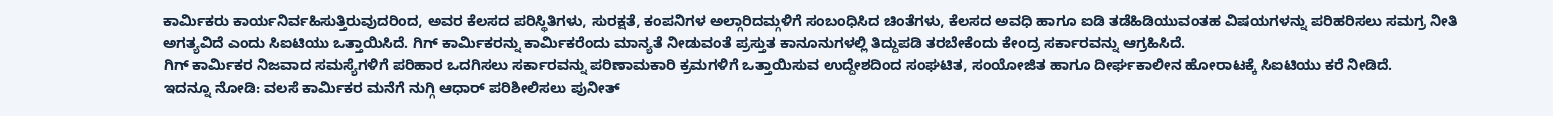ಕಾರ್ಮಿಕರು ಕಾರ್ಯನಿರ್ವಹಿಸುತ್ತಿರುವುದರಿಂದ, ಅವರ ಕೆಲಸದ ಪರಿಸ್ಥಿತಿಗಳು, ಸುರಕ್ಷತೆ, ಕಂಪನಿಗಳ ಅಲ್ಗಾರಿದಮ್ಗಳಿಗೆ ಸಂಬಂಧಿಸಿದ ಚಿಂತೆಗಳು, ಕೆಲಸದ ಅವಧಿ ಹಾಗೂ ಐಡಿ ತಡೆಹಿಡಿಯುವಂತಹ ವಿಷಯಗಳನ್ನು ಪರಿಹರಿಸಲು ಸಮಗ್ರ ನೀತಿ ಅಗತ್ಯವಿದೆ ಎಂದು ಸಿಐಟಿಯು ಒತ್ತಾಯಿಸಿದೆ. ಗಿಗ್ ಕಾರ್ಮಿಕರನ್ನು ಕಾರ್ಮಿಕರೆಂದು ಮಾನ್ಯತೆ ನೀಡುವಂತೆ ಪ್ರಸ್ತುತ ಕಾನೂನುಗಳಲ್ಲಿ ತಿದ್ದುಪಡಿ ತರಬೇಕೆಂದು ಕೇಂದ್ರ ಸರ್ಕಾರವನ್ನು ಆಗ್ರಹಿಸಿದೆ.
ಗಿಗ್ ಕಾರ್ಮಿಕರ ನಿಜವಾದ ಸಮಸ್ಯೆಗಳಿಗೆ ಪರಿಹಾರ ಒದಗಿಸಲು ಸರ್ಕಾರವನ್ನು ಪರಿಣಾಮಕಾರಿ ಕ್ರಮಗಳಿಗೆ ಒತ್ತಾಯಿಸುವ ಉದ್ದೇಶದಿಂದ ಸಂಘಟಿತ, ಸಂಯೋಜಿತ ಹಾಗೂ ದೀರ್ಘಕಾಲೀನ ಹೋರಾಟಕ್ಕೆ ಸಿಐಟಿಯು ಕರೆ ನೀಡಿದೆ.
ಇದನ್ನೂ ನೋಡಿ: ವಲಸೆ ಕಾರ್ಮಿಕರ ಮನೆಗೆ ನುಗ್ಗಿ ಆಧಾರ್ ಪರಿಶೀಲಿಸಲು ಪುನೀತ್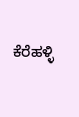ಕೆರೆಹಳ್ಳಿ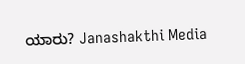ಯಾರು? Janashakthi Media